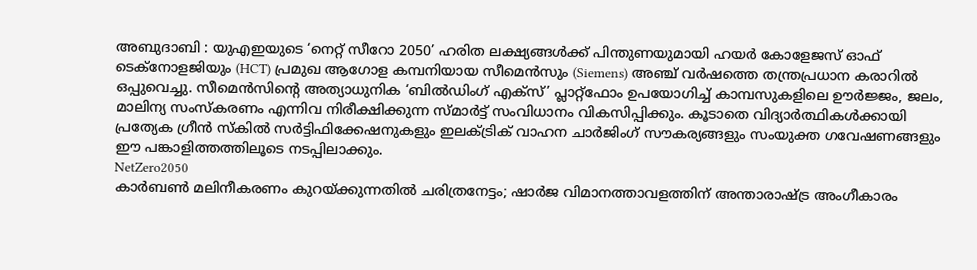അബുദാബി : യുഎഇയുടെ ‘നെറ്റ് സീറോ 2050’ ഹരിത ലക്ഷ്യങ്ങൾക്ക് പിന്തുണയുമായി ഹയർ കോളേജസ് ഓഫ് ടെക്നോളജിയും (HCT) പ്രമുഖ ആഗോള കമ്പനിയായ സീമെൻസും (Siemens) അഞ്ച് വർഷത്തെ തന്ത്രപ്രധാന കരാറിൽ ഒപ്പുവെച്ചു. സീമെൻസിന്റെ അത്യാധുനിക ‘ബിൽഡിംഗ് എക്സ്’ പ്ലാറ്റ്ഫോം ഉപയോഗിച്ച് കാമ്പസുകളിലെ ഊർജ്ജം, ജലം, മാലിന്യ സംസ്കരണം എന്നിവ നിരീക്ഷിക്കുന്ന സ്മാർട്ട് സംവിധാനം വികസിപ്പിക്കും. കൂടാതെ വിദ്യാർത്ഥികൾക്കായി പ്രത്യേക ഗ്രീൻ സ്കിൽ സർട്ടിഫിക്കേഷനുകളും ഇലക്ട്രിക് വാഹന ചാർജിംഗ് സൗകര്യങ്ങളും സംയുക്ത ഗവേഷണങ്ങളും ഈ പങ്കാളിത്തത്തിലൂടെ നടപ്പിലാക്കും.
NetZero2050
കാർബൺ മലിനീകരണം കുറയ്ക്കുന്നതിൽ ചരിത്രനേട്ടം; ഷാർജ വിമാനത്താവളത്തിന് അന്താരാഷ്ട്ര അംഗീകാരം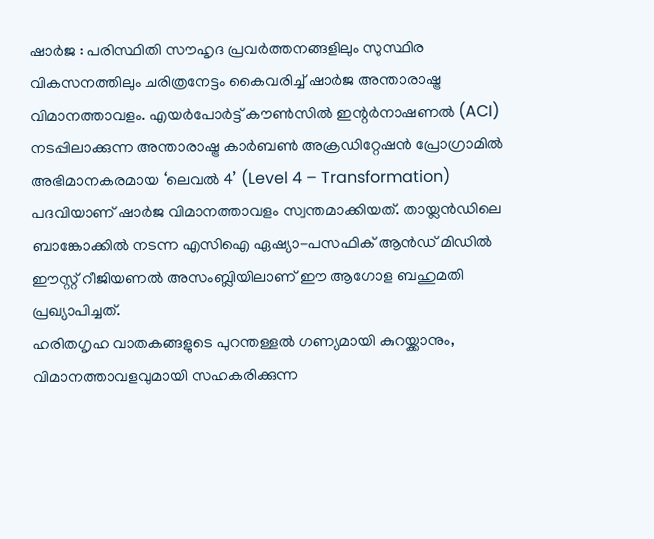ഷാർജ : പരിസ്ഥിതി സൗഹൃദ പ്രവർത്തനങ്ങളിലും സുസ്ഥിര വികസനത്തിലും ചരിത്രനേട്ടം കൈവരിച്ച് ഷാർജ അന്താരാഷ്ട്ര വിമാനത്താവളം. എയർപോർട്ട് കൗൺസിൽ ഇന്റർനാഷണൽ (ACI) നടപ്പിലാക്കുന്ന അന്താരാഷ്ട്ര കാർബൺ അക്രഡിറ്റേഷൻ പ്രോഗ്രാമിൽ അഭിമാനകരമായ ‘ലെവൽ 4’ (Level 4 – Transformation) പദവിയാണ് ഷാർജ വിമാനത്താവളം സ്വന്തമാക്കിയത്. തായ്ലൻഡിലെ ബാങ്കോക്കിൽ നടന്ന എസിഐ ഏഷ്യാ-പസഫിക് ആൻഡ് മിഡിൽ ഈസ്റ്റ് റീജിയണൽ അസംബ്ലിയിലാണ് ഈ ആഗോള ബഹുമതി പ്രഖ്യാപിച്ചത്.
ഹരിതഗൃഹ വാതകങ്ങളുടെ പുറന്തള്ളൽ ഗണ്യമായി കുറയ്ക്കാനും, വിമാനത്താവളവുമായി സഹകരിക്കുന്ന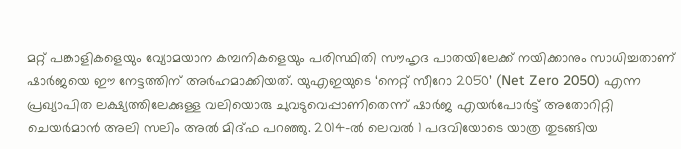മറ്റ് പങ്കാളികളെയും വ്യോമയാന കമ്പനികളെയും പരിസ്ഥിതി സൗഹൃദ പാതയിലേക്ക് നയിക്കാനും സാധിച്ചതാണ് ഷാർജയെ ഈ നേട്ടത്തിന് അർഹമാക്കിയത്. യുഎഇയുടെ ‘നെറ്റ് സീറോ 2050’ (Net Zero 2050) എന്ന പ്രഖ്യാപിത ലക്ഷ്യത്തിലേക്കുള്ള വലിയൊരു ചുവടുവെപ്പാണിതെന്ന് ഷാർജ എയർപോർട്ട് അതോറിറ്റി ചെയർമാൻ അലി സലിം അൽ മിദ്ഫ പറഞ്ഞു. 2014-ൽ ലെവൽ 1 പദവിയോടെ യാത്ര തുടങ്ങിയ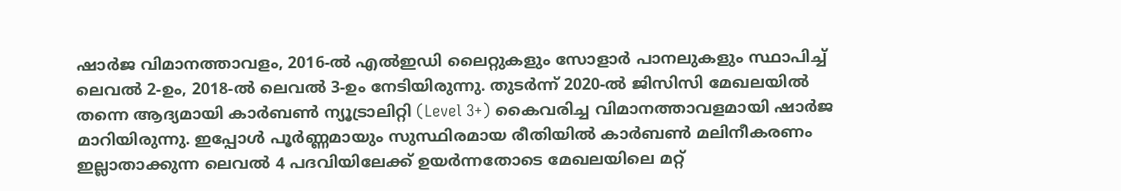ഷാർജ വിമാനത്താവളം, 2016-ൽ എൽഇഡി ലൈറ്റുകളും സോളാർ പാനലുകളും സ്ഥാപിച്ച് ലെവൽ 2-ഉം, 2018-ൽ ലെവൽ 3-ഉം നേടിയിരുന്നു. തുടർന്ന് 2020-ൽ ജിസിസി മേഖലയിൽ തന്നെ ആദ്യമായി കാർബൺ ന്യൂട്രാലിറ്റി (Level 3+) കൈവരിച്ച വിമാനത്താവളമായി ഷാർജ മാറിയിരുന്നു. ഇപ്പോൾ പൂർണ്ണമായും സുസ്ഥിരമായ രീതിയിൽ കാർബൺ മലിനീകരണം ഇല്ലാതാക്കുന്ന ലെവൽ 4 പദവിയിലേക്ക് ഉയർന്നതോടെ മേഖലയിലെ മറ്റ്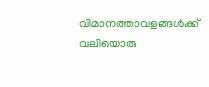വിമാനത്താവളങ്ങൾക്ക് വലിയൊരു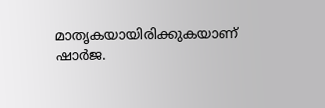മാതൃകയായിരിക്കുകയാണ് ഷാർജ.